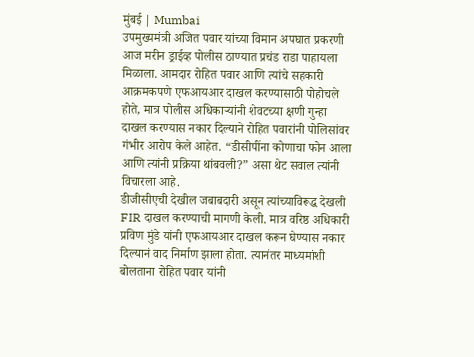मुंबई | Mumbai
उपमुख्यमंत्री अजित पवार यांच्या विमान अपघात प्रकरणी आज मरीन ड्राईव्ह पोलीस ठाण्यात प्रचंड राडा पाहायला मिळाला. आमदार रोहित पवार आणि त्यांचे सहकारी आक्रमकपणे एफआयआर दाखल करण्यासाठी पोहोचले होते, मात्र पोलीस अधिकाऱ्यांनी शेवटच्या क्षणी गुन्हा दाखल करण्यास नकार दिल्याने रोहित पवारांनी पोलिसांवर गंभीर आरोप केले आहेत. “डीसीपींना कोणाचा फोन आला आणि त्यांनी प्रक्रिया थांबवली?” असा थेट सवाल त्यांनी विचारला आहे.
डीजीसीएची देखील जबाबदारी असून त्यांच्याविरूद्ध देखली FIR दाखल करण्याची मागणी केली. मात्र वरिष्ठ अधिकारी प्रविण मुंडे यांनी एफआयआर दाखल करून घेण्यास नकार दिल्यानं वाद निर्माण झाला होता. त्यानंतर माध्यमांशी बोलताना रोहित पवार यांनी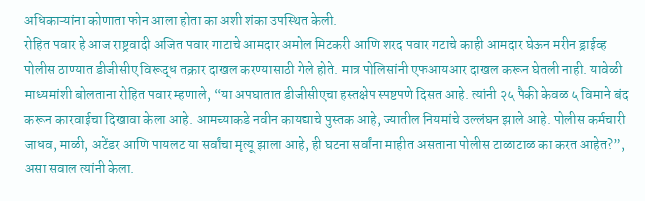अधिकाऱ्यांना कोणाता फोन आला होता का अशी शंका उपस्थित केली.
रोहित पवार हे आज राष्ट्रवादी अजित पवार गाटाचे आमदार अमोल मिटकरी आणि शरद पवार गटाचे काही आमदार घेऊन मरीन ड्राईव्ह पोलीस ठाण्यात डीजीसीए विरूद्ध तक्रार दाखल करण्यासाठी गेले होते. मात्र पोलिसांनी एफआयआर दाखल करून घेतली नाही. यावेळी माध्यमांशी बोलताना रोहित पवार म्हणाले, “या अपघातात डीजीसीएचा हस्तक्षेप स्पष्टपणे दिसत आहे. त्यांनी २५ पैकी केवळ ५ विमाने बंद करून कारवाईचा दिखावा केला आहे. आमच्याकडे नवीन कायद्याचे पुस्तक आहे, ज्यातील नियमांचे उल्लंघन झाले आहे. पोलीस कर्मचारी जाधव, माळी, अटेंडर आणि पायलट या सर्वांचा मृत्यू झाला आहे, ही घटना सर्वांना माहीत असताना पोलीस टाळाटाळ का करत आहेत?”, असा सवाल त्यांनी केला.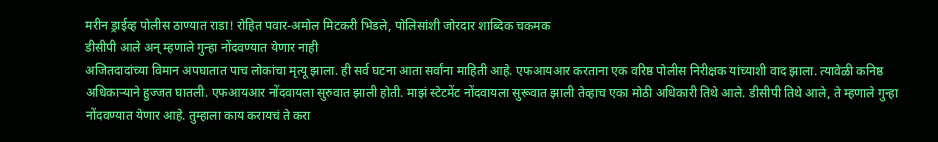मरीन ड्राईव्ह पोलीस ठाण्यात राडा! रोहित पवार-अमोल मिटकरी भिडले, पोलिसांशी जोरदार शाब्दिक चकमक
डीसीपी आले अन् म्हणाले गुन्हा नोंदवण्यात येणार नाही
अजितदादांच्या विमान अपघातात पाच लोकांचा मृत्यू झाला. ही सर्व घटना आता सर्वांना माहिती आहे. एफआयआर करताना एक वरिष्ठ पोलीस निरीक्षक यांच्याशी वाद झाला. त्यावेळी कनिष्ठ अधिकाऱ्याने हुज्जत घातली. एफआयआर नोंदवायला सुरुवात झाली होती. माझं स्टेटमेंट नोंदवायला सुरूवात झाली तेव्हाच एका मोठी अधिकारी तिथे आले. डीसीपी तिथे आले, ते म्हणाले गुन्हा नोंदवण्यात येणार आहे. तुम्हाला काय करायचं ते करा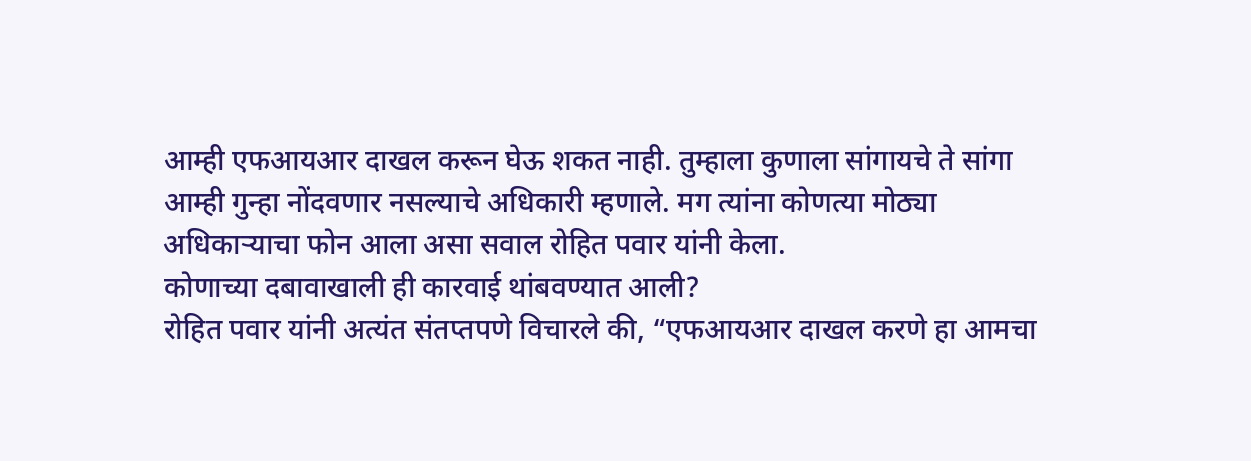आम्ही एफआयआर दाखल करून घेऊ शकत नाही. तुम्हाला कुणाला सांगायचे ते सांगा आम्ही गुन्हा नोंदवणार नसल्याचे अधिकारी म्हणाले. मग त्यांना कोणत्या मोठ्या अधिकाऱ्याचा फोन आला असा सवाल रोहित पवार यांनी केला.
कोणाच्या दबावाखाली ही कारवाई थांबवण्यात आली?
रोहित पवार यांनी अत्यंत संतप्तपणे विचारले की, “एफआयआर दाखल करणे हा आमचा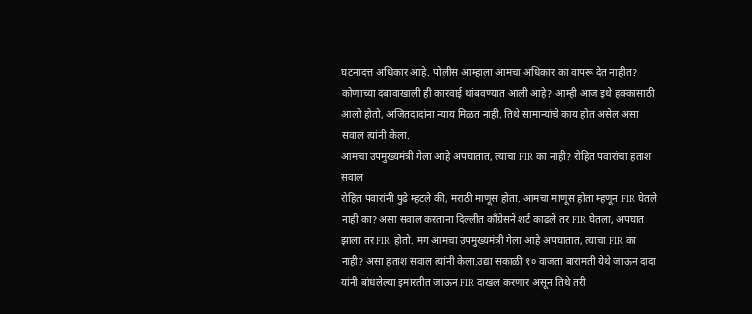घटनादत्त अधिकार आहे. पोलीस आम्हाला आमचा अधिकार का वापरू देत नाहीत? कोणाच्या दबावाखाली ही कारवाई थांबवण्यात आली आहे? आम्ही आज इथे हक्कासाठी आलो होतो, अजितदादांना न्याय मिळत नाही. तिथे सामान्यांचे काय होत असेल असा सवाल त्यांनी केला.
आमचा उपमुख्यमंत्री गेला आहे अपघातात, त्याचा FIR का नाही? रोहित पवारांचा हताश सवाल
रोहित पवारांनी पुढे म्हटले की, मराठी माणूस होता. आमचा माणूस होता म्हणून FIR घेतले नाही का? असा सवाल करताना दिल्लीत काँग्रेसने शर्ट काढले तर FIR घेतला, अपघात झाला तर FIR होतो. मग आमचा उपमुख्यमंत्री गेला आहे अपघातात, त्याचा FIR का नाही? असा हताश सवाल त्यांनी केला.उद्या सकाळी १० वाजता बारामती येथे जाऊन दादा यांनी बांधलेल्या इमारतीत जाऊन FIR दाखल करणार असून तिथे तरी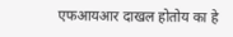एफआयआर दाखल होतोय का हे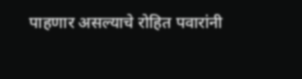पाहणार असल्याचे रोहित पवारांनी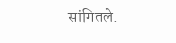सांगितले.